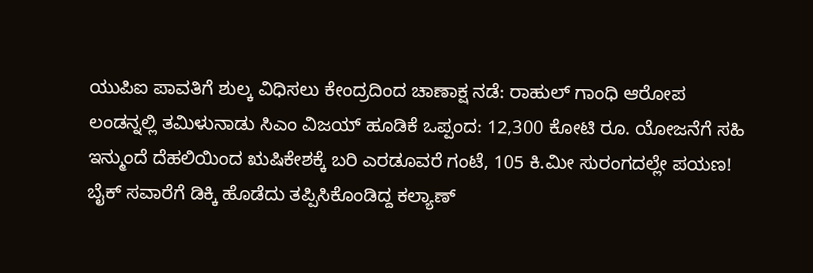ಯುಪಿಐ ಪಾವತಿಗೆ ಶುಲ್ಕ ವಿಧಿಸಲು ಕೇಂದ್ರದಿಂದ ಚಾಣಾಕ್ಷ ನಡೆ: ರಾಹುಲ್ ಗಾಂಧಿ ಆರೋಪ
ಲಂಡನ್ನಲ್ಲಿ ತಮಿಳುನಾಡು ಸಿಎಂ ವಿಜಯ್ ಹೂಡಿಕೆ ಒಪ್ಪಂದ: 12,300 ಕೋಟಿ ರೂ. ಯೋಜನೆಗೆ ಸಹಿ
ಇನ್ಮುಂದೆ ದೆಹಲಿಯಿಂದ ಋಷಿಕೇಶಕ್ಕೆ ಬರಿ ಎರಡೂವರೆ ಗಂಟೆ, 105 ಕಿ.ಮೀ ಸುರಂಗದಲ್ಲೇ ಪಯಣ!
ಬೈಕ್ ಸವಾರೆಗೆ ಡಿಕ್ಕಿ ಹೊಡೆದು ತಪ್ಪಿಸಿಕೊಂಡಿದ್ದ ಕಲ್ಯಾಣ್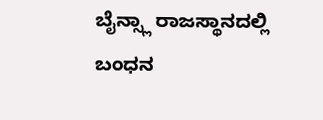ಬೈನ್ಸ್ಲಾ ರಾಜಸ್ಥಾನದಲ್ಲಿ ಬಂಧನ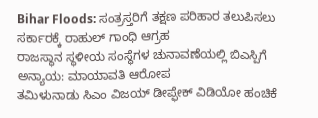Bihar Floods: ಸಂತ್ರಸ್ತರಿಗೆ ತಕ್ಷಣ ಪರಿಹಾರ ತಲುಪಿಸಲು ಸರ್ಕಾರಕ್ಕೆ ರಾಹುಲ್ ಗಾಂಧಿ ಆಗ್ರಹ
ರಾಜಸ್ಥಾನ ಸ್ಥಳೀಯ ಸಂಸ್ಥೆಗಳ ಚುನಾವಣೆಯಲ್ಲಿ ಬಿಎಸ್ಪಿಗೆ ಅನ್ಯಾಯ: ಮಾಯಾವತಿ ಆರೋಪ
ತಮಿಳುನಾಡು ಸಿಎಂ ವಿಜಯ್ ಡೀಪ್ಫೇಕ್ ವಿಡಿಯೋ ಹಂಚಿಕೆ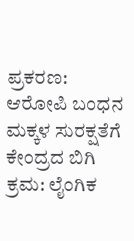ಪ್ರಕರಣ: ಆರೋಪಿ ಬಂಧನ
ಮಕ್ಕಳ ಸುರಕ್ಷತೆಗೆ ಕೇಂದ್ರದ ಬಿಗಿ ಕ್ರಮ: ಲೈಂಗಿಕ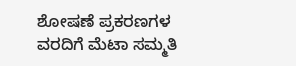ಶೋಷಣೆ ಪ್ರಕರಣಗಳ ವರದಿಗೆ ಮೆಟಾ ಸಮ್ಮತಿ